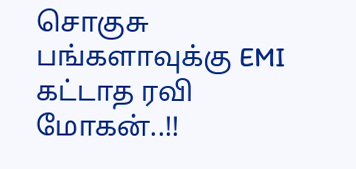சொகுசு பங்களாவுக்கு EMI கட்டாத ரவி மோகன்..!!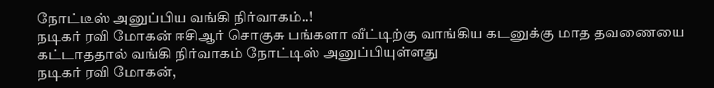நோட்டீஸ் அனுப்பிய வங்கி நிர்வாகம்..!
நடிகர் ரவி மோகன் ஈசிஆர் சொகுசு பங்களா வீட்டிற்கு வாங்கிய கடனுக்கு மாத தவணையை கட்டாததால் வங்கி நிர்வாகம் நோட்டிஸ் அனுப்பியுள்ளது
நடிகர் ரவி மோகன்,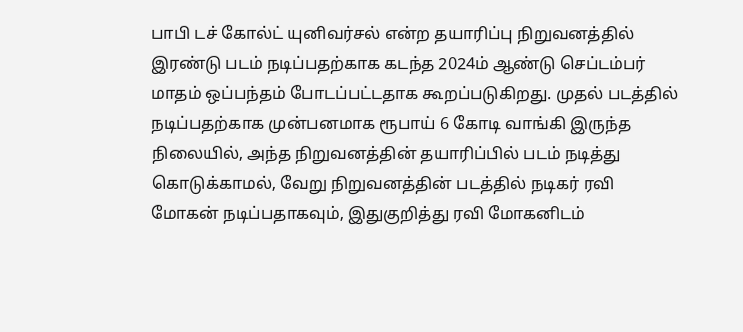பாபி டச் கோல்ட் யுனிவர்சல் என்ற தயாரிப்பு நிறுவனத்தில் இரண்டு படம் நடிப்பதற்காக கடந்த 2024ம் ஆண்டு செப்டம்பர் மாதம் ஒப்பந்தம் போடப்பட்டதாக கூறப்படுகிறது. முதல் படத்தில் நடிப்பதற்காக முன்பனமாக ரூபாய் 6 கோடி வாங்கி இருந்த நிலையில், அந்த நிறுவனத்தின் தயாரிப்பில் படம் நடித்து கொடுக்காமல், வேறு நிறுவனத்தின் படத்தில் நடிகர் ரவி மோகன் நடிப்பதாகவும், இதுகுறித்து ரவி மோகனிடம்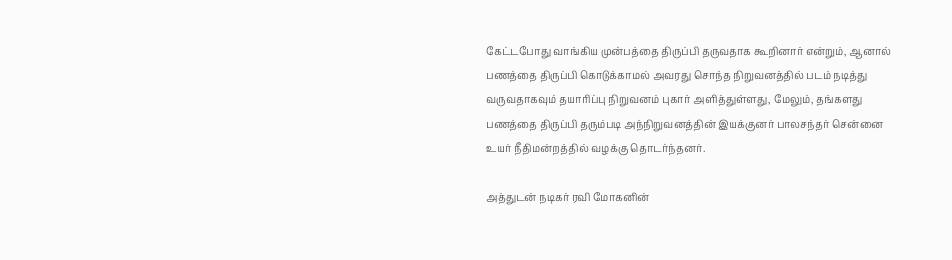கேட்டபோது வாங்கிய முன்பத்தை திருப்பி தருவதாக கூறினார் என்றும், ஆனால் பணத்தை திருப்பி கொடுக்காமல் அவரது சொந்த நிறுவனத்தில் படம் நடித்து வருவதாகவும் தயாரிப்பு நிறுவனம் புகார் அளித்துள்ளது, மேலும், தங்களது பணத்தை திருப்பி தரும்படி அந்நிறுவனத்தின் இயக்குனர் பாலசந்தர் சென்னை உயர் நீதிமன்றத்தில் வழக்கு தொடர்ந்தனர்.

அத்துடன் நடிகர் ரவி மோகனின்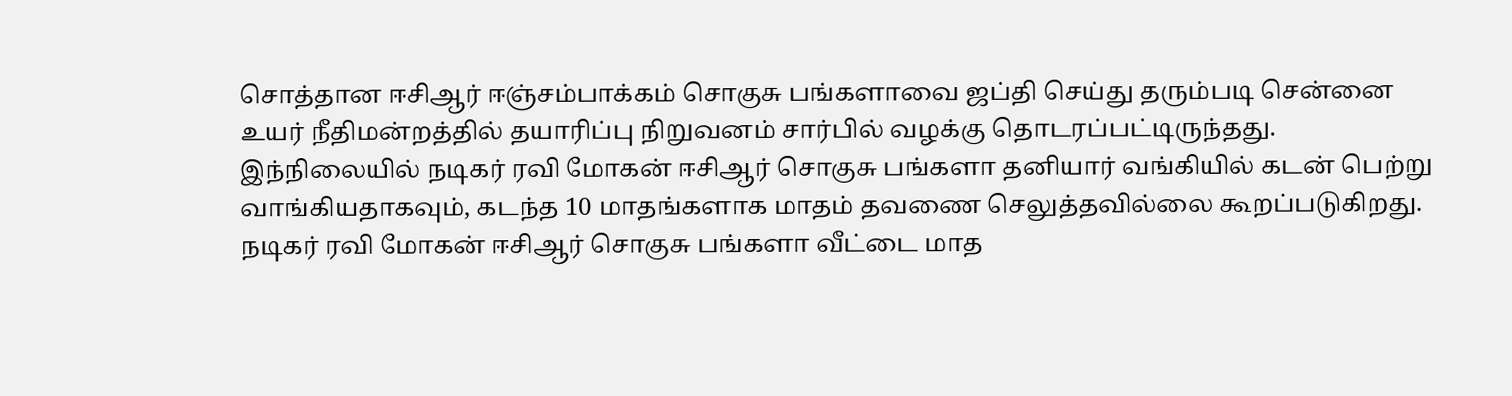சொத்தான ஈசிஆர் ஈஞ்சம்பாக்கம் சொகுசு பங்களாவை ஜப்தி செய்து தரும்படி சென்னை உயர் நீதிமன்றத்தில் தயாரிப்பு நிறுவனம் சார்பில் வழக்கு தொடரப்பட்டிருந்தது. இந்நிலையில் நடிகர் ரவி மோகன் ஈசிஆர் சொகுசு பங்களா தனியார் வங்கியில் கடன் பெற்று வாங்கியதாகவும், கடந்த 10 மாதங்களாக மாதம் தவணை செலுத்தவில்லை கூறப்படுகிறது. நடிகர் ரவி மோகன் ஈசிஆர் சொகுசு பங்களா வீட்டை மாத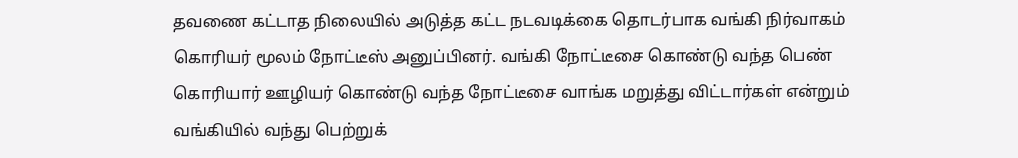தவணை கட்டாத நிலையில் அடுத்த கட்ட நடவடிக்கை தொடர்பாக வங்கி நிர்வாகம் கொரியர் மூலம் நோட்டீஸ் அனுப்பினர். வங்கி நோட்டீசை கொண்டு வந்த பெண் கொரியார் ஊழியர் கொண்டு வந்த நோட்டீசை வாங்க மறுத்து விட்டார்கள் என்றும் வங்கியில் வந்து பெற்றுக்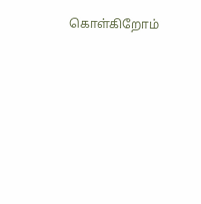கொள்கிறோம்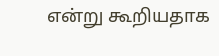என்று கூறியதாக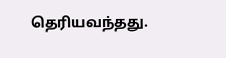தெரியவந்தது.